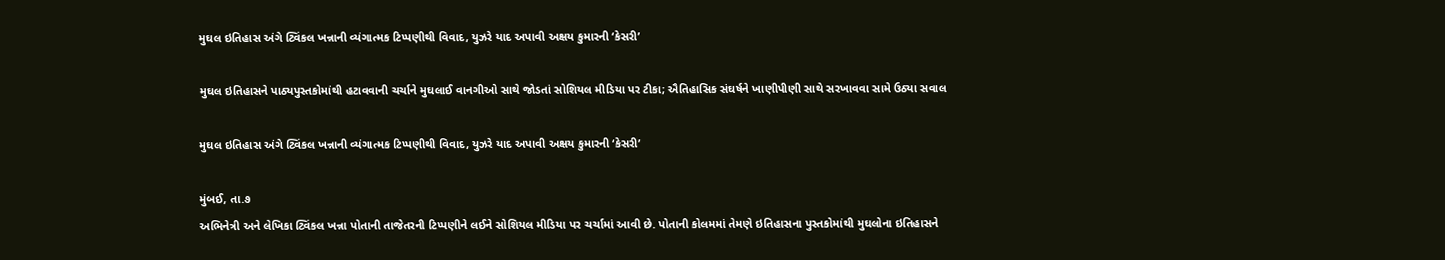મુઘલ ઇતિહાસ અંગે ટ્વિંકલ ખન્નાની વ્યંગાત્મક ટિપ્પણીથી વિવાદ, યુઝરે યાદ અપાવી અક્ષય કુમારની ‘કેસરી’

મુઘલ ઇતિહાસને પાઠ્યપુસ્તકોમાંથી હટાવવાની ચર્ચાને મુઘલાઈ વાનગીઓ સાથે જોડતાં સોશિયલ મીડિયા પર ટીકા; ઐતિહાસિક સંઘર્ષને ખાણીપીણી સાથે સરખાવવા સામે ઉઠ્યા સવાલ

મુઘલ ઇતિહાસ અંગે ટ્વિંકલ ખન્નાની વ્યંગાત્મક ટિપ્પણીથી વિવાદ, યુઝરે યાદ અપાવી અક્ષય કુમારની ‘કેસરી’

મુંબઈ, તા.૭
અભિનેત્રી અને લેખિકા ટ્વિંકલ ખન્ના પોતાની તાજેતરની ટિપ્પણીને લઈને સોશિયલ મીડિયા પર ચર્ચામાં આવી છે. પોતાની કોલમમાં તેમણે ઇતિહાસના પુસ્તકોમાંથી મુઘલોના ઇતિહાસને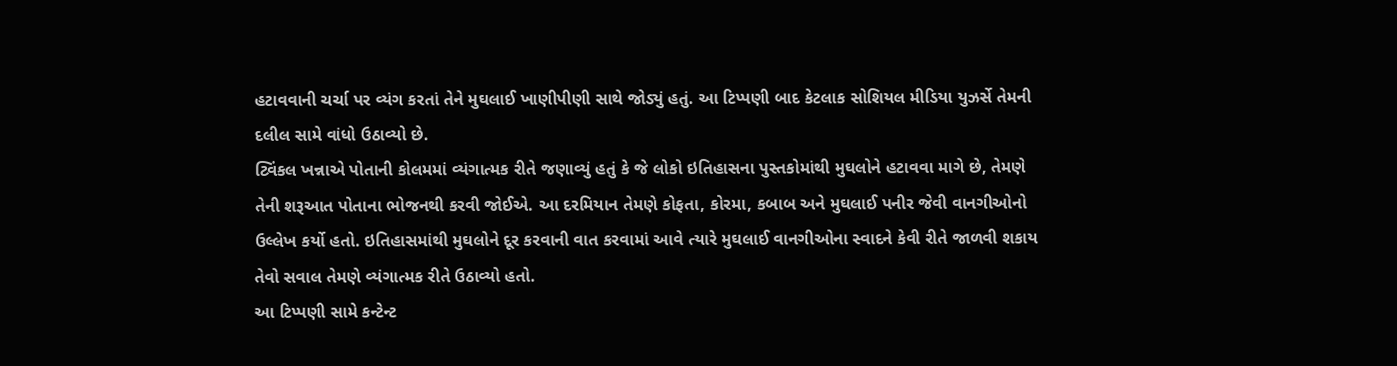હટાવવાની ચર્ચા પર વ્યંગ કરતાં તેને મુઘલાઈ ખાણીપીણી સાથે જોડ્યું હતું. આ ટિપ્પણી બાદ કેટલાક સોશિયલ મીડિયા યુઝર્સે તેમની દલીલ સામે વાંધો ઉઠાવ્યો છે.
ટ્વિંકલ ખન્નાએ પોતાની કોલમમાં વ્યંગાત્મક રીતે જણાવ્યું હતું કે જે લોકો ઇતિહાસના પુસ્તકોમાંથી મુઘલોને હટાવવા માગે છે, તેમણે તેની શરૂઆત પોતાના ભોજનથી કરવી જોઈએ. આ દરમિયાન તેમણે કોફતા, કોરમા, કબાબ અને મુઘલાઈ પનીર જેવી વાનગીઓનો ઉલ્લેખ કર્યો હતો. ઇતિહાસમાંથી મુઘલોને દૂર કરવાની વાત કરવામાં આવે ત્યારે મુઘલાઈ વાનગીઓના સ્વાદને કેવી રીતે જાળવી શકાય તેવો સવાલ તેમણે વ્યંગાત્મક રીતે ઉઠાવ્યો હતો.
આ ટિપ્પણી સામે કન્ટેન્ટ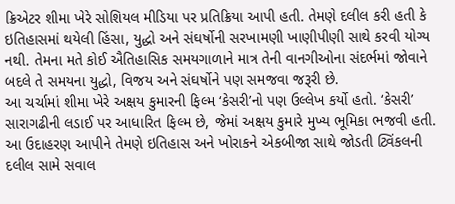ક્રિએટર શીમા ખેરે સોશિયલ મીડિયા પર પ્રતિક્રિયા આપી હતી. તેમણે દલીલ કરી હતી કે ઇતિહાસમાં થયેલી હિંસા, યુદ્ધો અને સંઘર્ષોની સરખામણી ખાણીપીણી સાથે કરવી યોગ્ય નથી. તેમના મતે કોઈ ઐતિહાસિક સમયગાળાને માત્ર તેની વાનગીઓના સંદર્ભમાં જોવાને બદલે તે સમયના યુદ્ધો, વિજય અને સંઘર્ષોને પણ સમજવા જરૂરી છે.
આ ચર્ચામાં શીમા ખેરે અક્ષય કુમારની ફિલ્મ ‘કેસરી’નો પણ ઉલ્લેખ કર્યો હતો. ‘કેસરી’ સારાગઢીની લડાઈ પર આધારિત ફિલ્મ છે, જેમાં અક્ષય કુમારે મુખ્ય ભૂમિકા ભજવી હતી. આ ઉદાહરણ આપીને તેમણે ઇતિહાસ અને ખોરાકને એકબીજા સાથે જોડતી ટ્વિંકલની દલીલ સામે સવાલ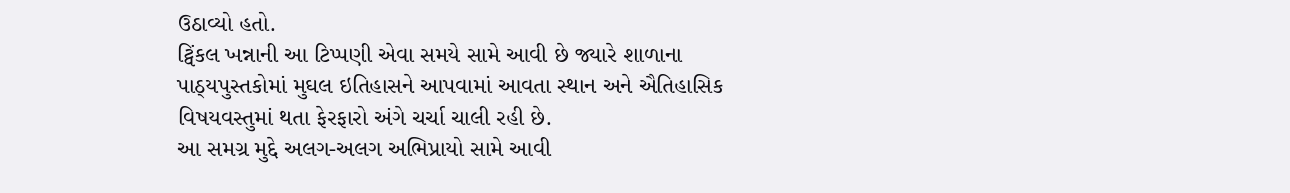ઉઠાવ્યો હતો.
ટ્વિંકલ ખન્નાની આ ટિપ્પણી એવા સમયે સામે આવી છે જ્યારે શાળાના પાઠ્યપુસ્તકોમાં મુઘલ ઇતિહાસને આપવામાં આવતા સ્થાન અને ઐતિહાસિક વિષયવસ્તુમાં થતા ફેરફારો અંગે ચર્ચા ચાલી રહી છે.
આ સમગ્ર મુદ્દે અલગ-અલગ અભિપ્રાયો સામે આવી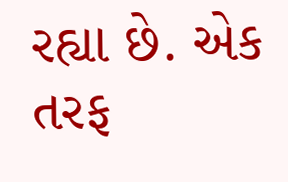રહ્યા છે. એક તરફ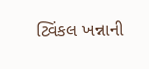ટ્વિંકલ ખન્નાની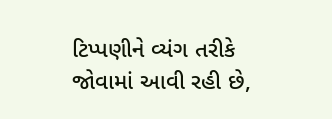ટિપ્પણીને વ્યંગ તરીકે જોવામાં આવી રહી છે,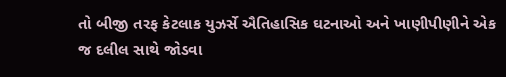તો બીજી તરફ કેટલાક યુઝર્સે ઐતિહાસિક ઘટનાઓ અને ખાણીપીણીને એક જ દલીલ સાથે જોડવા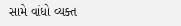સામે વાંધો વ્યક્ત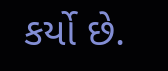કર્યો છે.